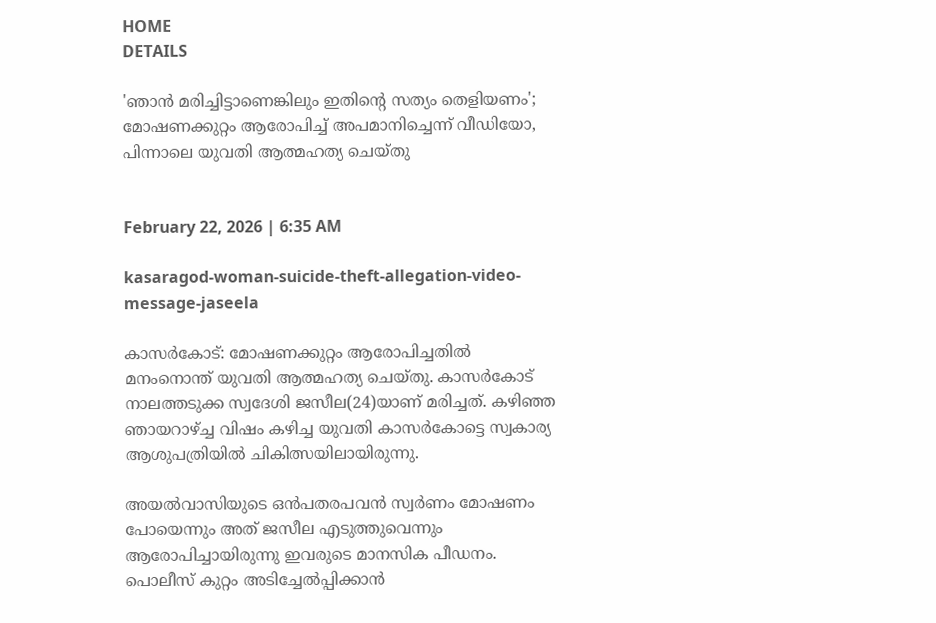HOME
DETAILS

'ഞാന്‍ മരിച്ചിട്ടാണെങ്കിലും ഇതിന്റെ സത്യം തെളിയണം';  മോഷണക്കുറ്റം ആരോപിച്ച് അപമാനിച്ചെന്ന് വീഡിയോ, പിന്നാലെ യുവതി ആത്മഹത്യ ചെയ്തു


February 22, 2026 | 6:35 AM

kasaragod-woman-suicide-theft-allegation-video-message-jaseela

കാസര്‍കോട്: മോഷണക്കുറ്റം ആരോപിച്ചതില്‍ മനംനൊന്ത് യുവതി ആത്മഹത്യ ചെയ്തു. കാസര്‍കോട് നാലത്തടുക്ക സ്വദേശി ജസീല(24)യാണ് മരിച്ചത്. കഴിഞ്ഞ ഞായറാഴ്ച്ച വിഷം കഴിച്ച യുവതി കാസര്‍കോട്ടെ സ്വകാര്യ ആശുപത്രിയില്‍ ചികിത്സയിലായിരുന്നു.

അയല്‍വാസിയുടെ ഒന്‍പതരപവന്‍ സ്വര്‍ണം മോഷണം പോയെന്നും അത് ജസീല എടുത്തുവെന്നും ആരോപിച്ചായിരുന്നു ഇവരുടെ മാനസിക പീഡനം. പൊലീസ് കുറ്റം അടിച്ചേല്‍പ്പിക്കാന്‍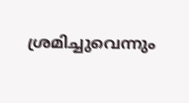ശ്രമിച്ചുവെന്നും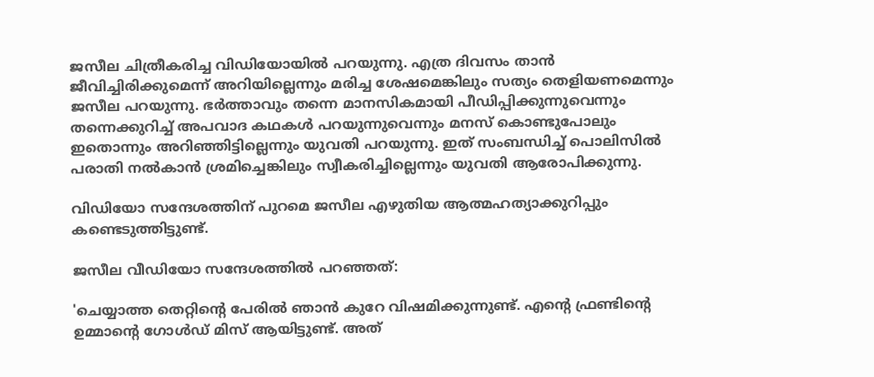ജസീല ചിത്രീകരിച്ച വിഡിയോയില്‍ പറയുന്നു. എത്ര ദിവസം താന്‍ ജീവിച്ചിരിക്കുമെന്ന് അറിയില്ലെന്നും മരിച്ച ശേഷമെങ്കിലും സത്യം തെളിയണമെന്നും ജസീല പറയുന്നു. ഭര്‍ത്താവും തന്നെ മാനസികമായി പീഡിപ്പിക്കുന്നുവെന്നും തന്നെക്കുറിച്ച് അപവാദ കഥകള്‍ പറയുന്നുവെന്നും മനസ് കൊണ്ടുപോലും ഇതൊന്നും അറിഞ്ഞിട്ടില്ലെന്നും യുവതി പറയുന്നു. ഇത് സംബന്ധിച്ച് പൊലിസില്‍ പരാതി നല്‍കാന്‍ ശ്രമിച്ചെങ്കിലും സ്വീകരിച്ചില്ലെന്നും യുവതി ആരോപിക്കുന്നു.

വിഡിയോ സന്ദേശത്തിന് പുറമെ ജസീല എഴുതിയ ആത്മഹത്യാക്കുറിപ്പും കണ്ടെടുത്തിട്ടുണ്ട്.

ജസീല വീഡിയോ സന്ദേശത്തില്‍ പറഞ്ഞത്:

'ചെയ്യാത്ത തെറ്റിന്റെ പേരില്‍ ഞാന്‍ കുറേ വിഷമിക്കുന്നുണ്ട്. എന്റെ ഫ്രണ്ടിന്റെ ഉമ്മാന്റെ ഗോള്‍ഡ് മിസ് ആയിട്ടുണ്ട്. അത്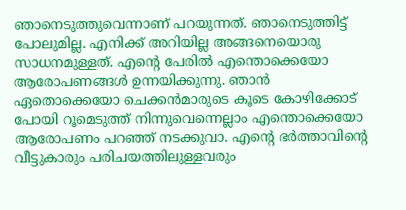ഞാനെടുത്തുവെന്നാണ് പറയുന്നത്. ഞാനെടുത്തിട്ട് പോലുമില്ല. എനിക്ക് അറിയില്ല അങ്ങനെയൊരു സാധനമുള്ളത്. എന്റെ പേരില്‍ എന്തൊക്കെയോ ആരോപണങ്ങള്‍ ഉന്നയിക്കുന്നു. ഞാന്‍ ഏതൊക്കെയോ ചെക്കന്‍മാരുടെ കൂടെ കോഴിക്കോട് പോയി റൂമെടുത്ത് നിന്നുവെന്നെല്ലാം എന്തൊക്കെയോ ആരോപണം പറഞ്ഞ് നടക്കുവാ. എന്റെ ഭര്‍ത്താവിന്റെ വീട്ടുകാരും പരിചയത്തിലുള്ളവരും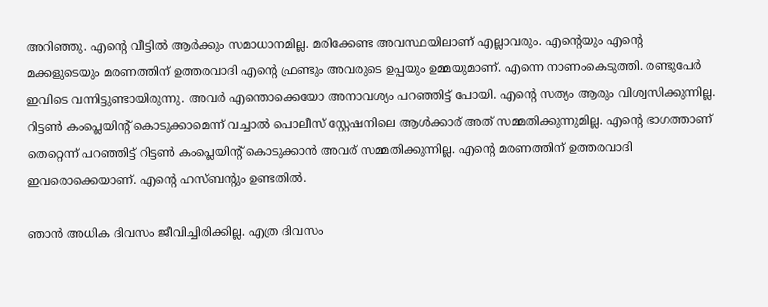അറിഞ്ഞു. എന്റെ വീട്ടില്‍ ആര്‍ക്കും സമാധാനമില്ല. മരിക്കേണ്ട അവസ്ഥയിലാണ് എല്ലാവരും. എന്റെയും എന്റെ മക്കളുടെയും മരണത്തിന് ഉത്തരവാദി എന്റെ ഫ്രണ്ടും അവരുടെ ഉപ്പയും ഉമ്മയുമാണ്. എന്നെ നാണംകെടുത്തി. രണ്ടുപേര്‍ ഇവിടെ വന്നിട്ടുണ്ടായിരുന്നു. അവര്‍ എന്തൊക്കെയോ അനാവശ്യം പറഞ്ഞിട്ട് പോയി. എന്റെ സത്യം ആരും വിശ്വസിക്കുന്നില്ല. റിട്ടണ്‍ കംപ്ലെയിന്റ് കൊടുക്കാമെന്ന് വച്ചാല്‍ പൊലീസ് സ്റ്റേഷനിലെ ആള്‍ക്കാര് അത് സമ്മതിക്കുന്നുമില്ല. എന്റെ ഭാഗത്താണ് തെറ്റെന്ന് പറഞ്ഞിട്ട് റിട്ടണ്‍ കംപ്ലെയിന്റ് കൊടുക്കാന്‍ അവര് സമ്മതിക്കുന്നില്ല. എന്റെ മരണത്തിന് ഉത്തരവാദി ഇവരൊക്കെയാണ്. എന്റെ ഹസ്ബന്റും ഉണ്ടതില്‍.

ഞാന്‍ അധിക ദിവസം ജീവിച്ചിരിക്കില്ല. എത്ര ദിവസം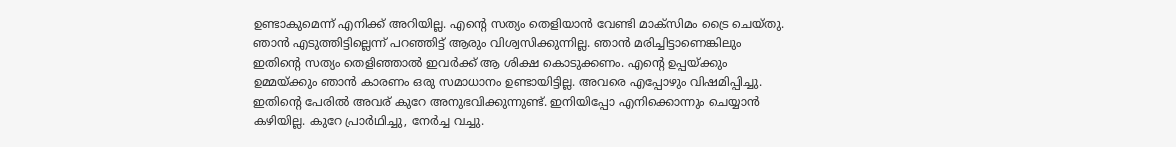ഉണ്ടാകുമെന്ന് എനിക്ക് അറിയില്ല. എന്റെ സത്യം തെളിയാന്‍ വേണ്ടി മാക്‌സിമം ട്രൈ ചെയ്തു. ഞാന്‍ എടുത്തിട്ടില്ലെന്ന് പറഞ്ഞിട്ട് ആരും വിശ്വസിക്കുന്നില്ല. ഞാന്‍ മരിച്ചിട്ടാണെങ്കിലും ഇതിന്റെ സത്യം തെളിഞ്ഞാല്‍ ഇവര്‍ക്ക് ആ ശിക്ഷ കൊടുക്കണം. എന്റെ ഉപ്പയ്ക്കും ഉമ്മയ്ക്കും ഞാന്‍ കാരണം ഒരു സമാധാനം ഉണ്ടായിട്ടില്ല. അവരെ എപ്പോഴും വിഷമിപ്പിച്ചു. ഇതിന്റെ പേരില്‍ അവര് കുറേ അനുഭവിക്കുന്നുണ്ട്. ഇനിയിപ്പോ എനിക്കൊന്നും ചെയ്യാന്‍ കഴിയില്ല. കുറേ പ്രാര്‍ഥിച്ചു, നേര്‍ച്ച വച്ചു.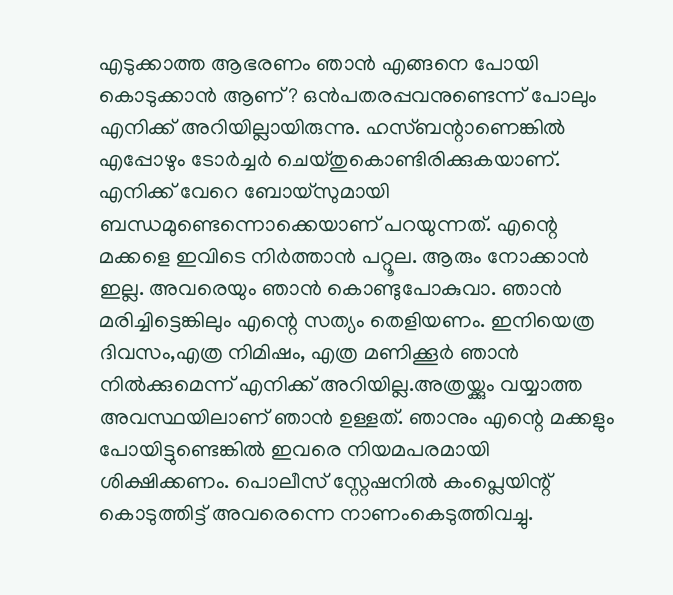എടുക്കാത്ത ആഭരണം ഞാന്‍ എങ്ങനെ പോയി കൊടുക്കാന്‍ ആണ്? ഒന്‍പതരപ്പവനുണ്ടെന്ന് പോലും എനിക്ക് അറിയില്ലായിരുന്നു. ഹസ്ബന്റാണെങ്കില്‍ എപ്പോഴും ടോര്‍ച്ചര്‍ ചെയ്തുകൊണ്ടിരിക്കുകയാണ്. എനിക്ക് വേറെ ബോയ്‌സുമായി ബന്ധമുണ്ടെന്നൊക്കെയാണ് പറയുന്നത്. എന്റെ മക്കളെ ഇവിടെ നിര്‍ത്താന്‍ പറ്റൂല. ആരും നോക്കാന്‍ ഇല്ല. അവരെയും ഞാന്‍ കൊണ്ടുപോകുവാ. ഞാന്‍ മരിച്ചിട്ടെങ്കിലും എന്റെ സത്യം തെളിയണം. ഇനിയെത്ര ദിവസം,എത്ര നിമിഷം, എത്ര മണിക്കൂര്‍ ഞാന്‍ നില്‍ക്കുമെന്ന് എനിക്ക് അറിയില്ല.അത്രയ്ക്കും വയ്യാത്ത അവസ്ഥയിലാണ് ഞാന്‍ ഉള്ളത്. ഞാനും എന്റെ മക്കളും പോയിട്ടുണ്ടെങ്കില്‍ ഇവരെ നിയമപരമായി ശിക്ഷിക്കണം. പൊലീസ് സ്റ്റേഷനില്‍ കംപ്ലെയിന്റ് കൊടുത്തിട്ട് അവരെന്നെ നാണംകെടുത്തിവച്ചു.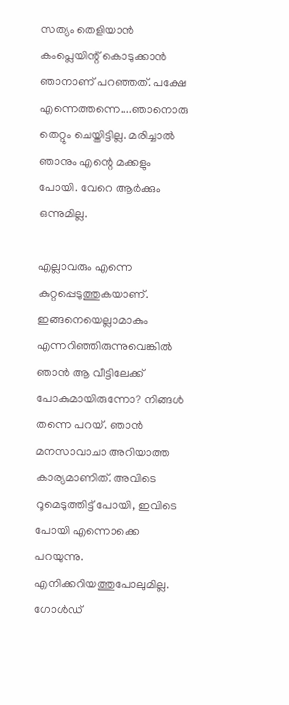സത്യം തെളിയാന്‍ കംപ്ലെയിന്റ് കൊടുക്കാന്‍ ഞാനാണ് പറഞ്ഞത്. പക്ഷേ എന്നെത്തന്നെ....ഞാനൊരു തെറ്റും ചെയ്തിട്ടില്ല. മരിച്ചാല്‍ ഞാനും എന്റെ മക്കളും പോയി. വേറെ ആര്‍ക്കും ഒന്നുമില്ല.

എല്ലാവരും എന്നെ കുറ്റപ്പെടുത്തുകയാണ്. ഇങ്ങനെയെല്ലാമാകും എന്നറിഞ്ഞിരുന്നുവെങ്കില്‍ ഞാന്‍ ആ വീട്ടിലേക്ക് പോകുമായിരുന്നോ? നിങ്ങള്‍ തന്നെ പറയ്. ഞാന്‍ മനസാവാചാ അറിയാത്ത കാര്യമാണിത്. അവിടെ റൂമെടുത്തിട്ട് പോയി, ഇവിടെ പോയി എന്നൊക്കെ പറയുന്നു. എനിക്കറിയത്തുപോലുമില്ല. ഗോള്‍ഡ്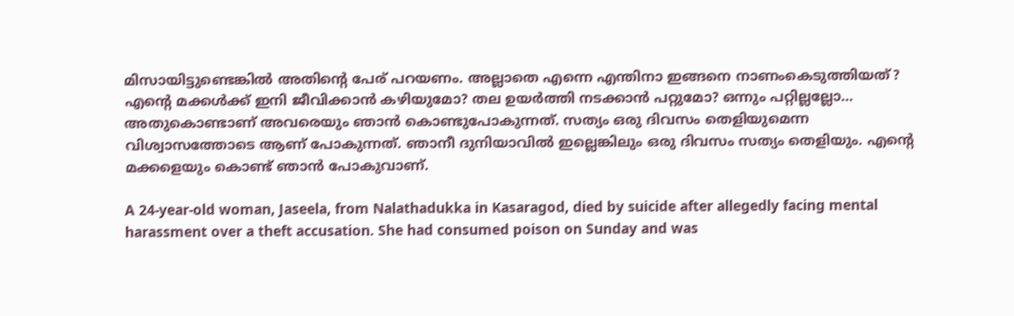മിസായിട്ടുണ്ടെങ്കില്‍ അതിന്റെ പേര് പറയണം. അല്ലാതെ എന്നെ എന്തിനാ ഇങ്ങനെ നാണംകെടുത്തിയത്? എന്റെ മക്കള്‍ക്ക് ഇനി ജീവിക്കാന്‍ കഴിയുമോ? തല ഉയര്‍ത്തി നടക്കാന്‍ പറ്റുമോ? ഒന്നും പറ്റില്ലല്ലോ... അതുകൊണ്ടാണ് അവരെയും ഞാന്‍ കൊണ്ടുപോകുന്നത്. സത്യം ഒരു ദിവസം തെളിയുമെന്ന വിശ്വാസത്തോടെ ആണ് പോകുന്നത്. ഞാനീ ദുനിയാവില്‍ ഇല്ലെങ്കിലും ഒരു ദിവസം സത്യം തെളിയും. എന്റെ മക്കളെയും കൊണ്ട് ഞാന്‍ പോകുവാണ്.

A 24-year-old woman, Jaseela, from Nalathadukka in Kasaragod, died by suicide after allegedly facing mental harassment over a theft accusation. She had consumed poison on Sunday and was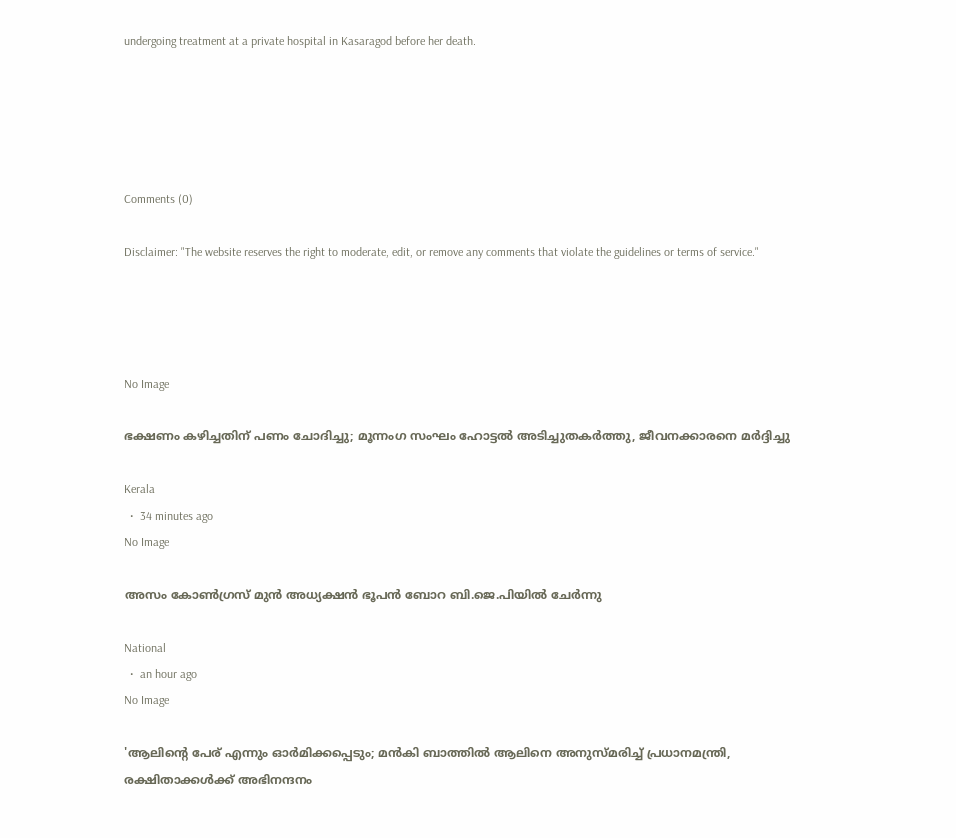undergoing treatment at a private hospital in Kasaragod before her death.





Comments (0)

Disclaimer: "The website reserves the right to moderate, edit, or remove any comments that violate the guidelines or terms of service."




No Image

ഭക്ഷണം കഴിച്ചതിന് പണം ചോദിച്ചു; മൂന്നംഗ സംഘം ഹോട്ടല്‍ അടിച്ചുതകര്‍ത്തു, ജീവനക്കാരനെ മര്‍ദ്ദിച്ചു

Kerala
  •  34 minutes ago
No Image

അസം കോണ്‍ഗ്രസ് മുന്‍ അധ്യക്ഷന്‍ ഭൂപന്‍ ബോറ ബി.ജെ.പിയില്‍ ചേര്‍ന്നു

National
  •  an hour ago
No Image

'ആലിന്റെ പേര് എന്നും ഓര്‍മിക്കപ്പെടും; മന്‍കി ബാത്തില്‍ ആലിനെ അനുസ്മരിച്ച് പ്രധാനമന്ത്രി, രക്ഷിതാക്കള്‍ക്ക് അഭിനന്ദനം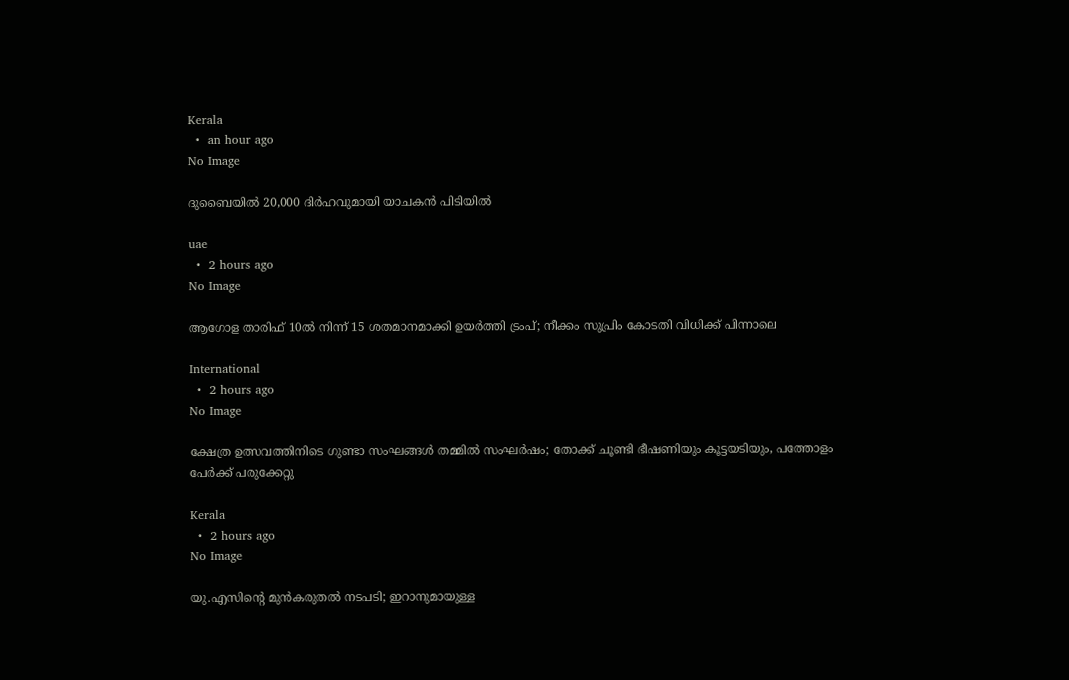Kerala
  •  an hour ago
No Image

ദുബൈയില്‍ 20,000 ദിര്‍ഹവുമായി യാചകന്‍ പിടിയില്‍

uae
  •  2 hours ago
No Image

ആഗോള താരിഫ് 10ല്‍ നിന്ന് 15 ശതമാനമാക്കി ഉയര്‍ത്തി ട്രംപ്; നീക്കം സുപ്രിം കോടതി വിധിക്ക് പിന്നാലെ

International
  •  2 hours ago
No Image

ക്ഷേത്ര ഉത്സവത്തിനിടെ ഗുണ്ടാ സംഘങ്ങൾ തമ്മിൽ സംഘർഷം; തോക്ക് ചൂണ്ടി ഭീഷണിയും കൂട്ടയടിയും, പത്തോളം പേർക്ക് പരുക്കേറ്റു

Kerala
  •  2 hours ago
No Image

യു.എസിന്റെ മുന്‍കരുതല്‍ നടപടി; ഇറാനുമായുള്ള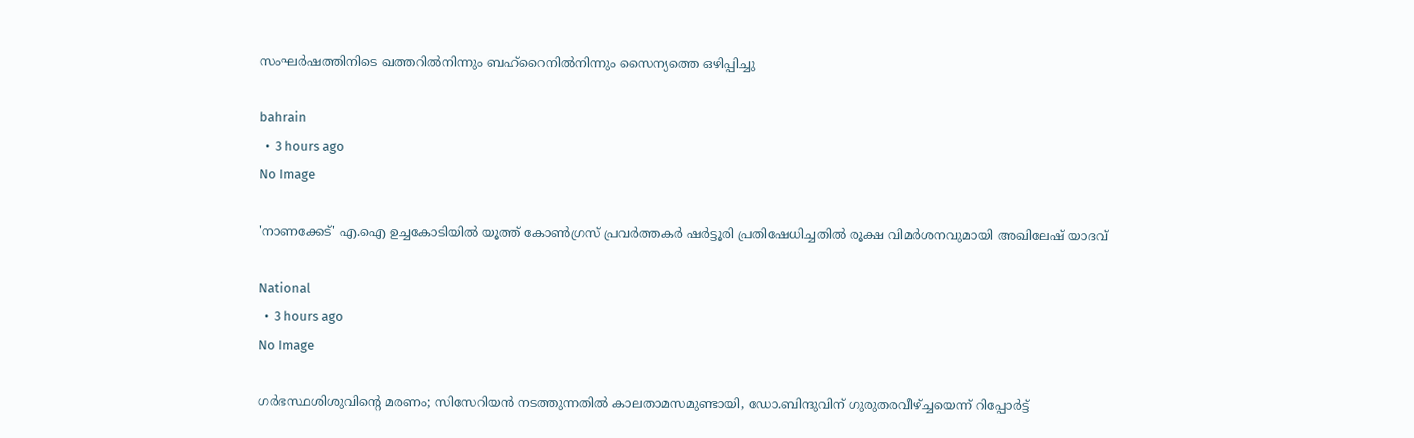സംഘര്‍ഷത്തിനിടെ ഖത്തറില്‍നിന്നും ബഹ്‌റൈനില്‍നിന്നും സൈന്യത്തെ ഒഴിപ്പിച്ചു

bahrain
  •  3 hours ago
No Image

'നാണക്കേട്' എ.ഐ ഉച്ചകോടിയില്‍ യൂത്ത് കോണ്‍ഗ്രസ് പ്രവര്‍ത്തകര്‍ ഷര്‍ട്ടൂരി പ്രതിഷേധിച്ചതില്‍ രൂക്ഷ വിമര്‍ശനവുമായി അഖിലേഷ് യാദവ്

National
  •  3 hours ago
No Image

ഗര്‍ഭസ്ഥശിശുവിന്റെ മരണം; സിസേറിയന്‍ നടത്തുന്നതില്‍ കാലതാമസമുണ്ടായി, ഡോ.ബിന്ദുവിന് ഗുരുതരവീഴ്ച്ചയെന്ന് റിപ്പോര്‍ട്ട്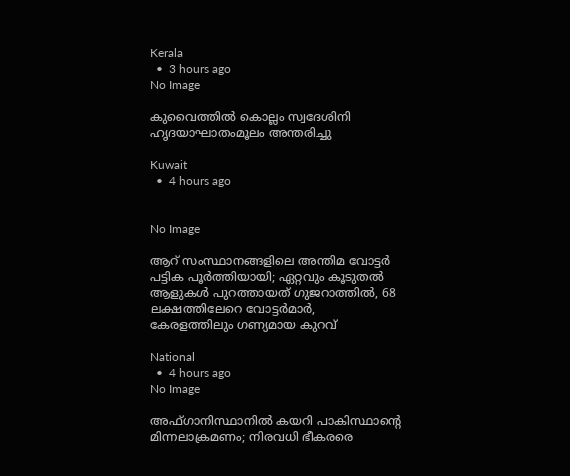Kerala
  •  3 hours ago
No Image

കുവൈത്തില്‍ കൊല്ലം സ്വദേശിനി ഹൃദയാഘാതംമൂലം അന്തരിച്ചു

Kuwait
  •  4 hours ago


No Image

ആറ് സംസ്ഥാനങ്ങളിലെ അന്തിമ വോട്ടര്‍ പട്ടിക പൂര്‍ത്തിയായി; ഏറ്റവും കൂടുതല്‍ ആളുകള്‍ പുറത്തായത് ഗുജറാത്തില്‍, 68 ലക്ഷത്തിലേറെ വോട്ടര്‍മാര്‍, കേരളത്തിലും ഗണ്യമായ കുറവ്

National
  •  4 hours ago
No Image

അഫ്ഗാനിസ്ഥാനിൽ കയറി പാകിസ്ഥാന്റെ മിന്നലാക്രമണം; നിരവധി ഭീകരരെ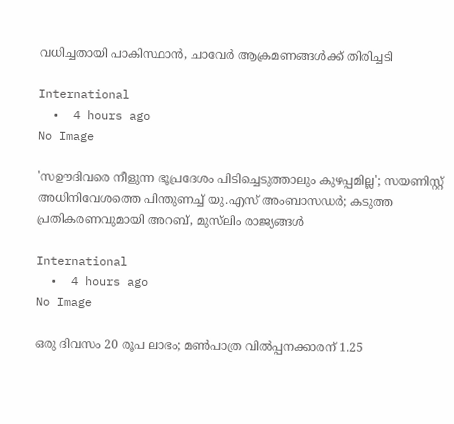വധിച്ചതായി പാകിസ്ഥാൻ, ചാവേർ ആക്രമണങ്ങൾക്ക് തിരിച്ചടി

International
  •  4 hours ago
No Image

'സഊദിവരെ നീളുന്ന ഭൂപ്രദേശം പിടിച്ചെടുത്താലും കുഴപ്പമില്ല'; സയണിസ്റ്റ് അധിനിവേശത്തെ പിന്തുണച്ച് യു.എസ് അംബാസഡര്‍; കടുത്ത പ്രതികരണവുമായി അറബ്, മുസ്‌ലിം രാജ്യങ്ങള്‍

International
  •  4 hours ago
No Image

ഒരു ദിവസം 20 രൂപ ലാഭം; മണ്‍പാത്ര വില്‍പ്പനക്കാരന് 1.25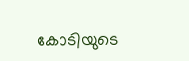കോടിയുടെ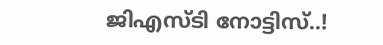ജിഎസ്ടി നോട്ടിസ്..!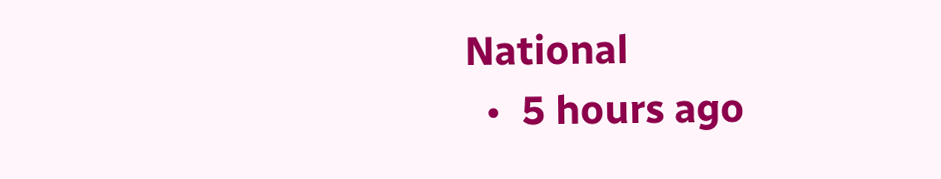National
  •  5 hours ago